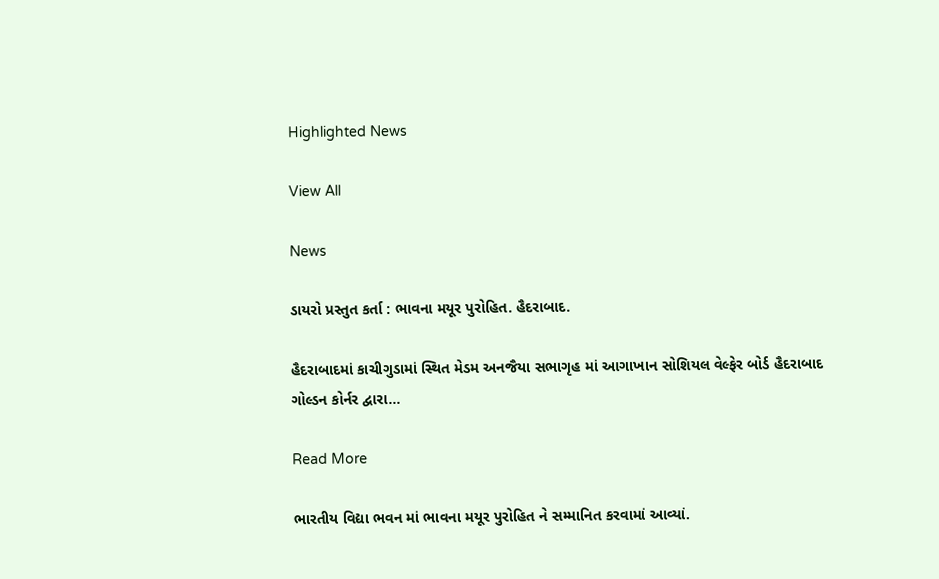Highlighted News

View All

News

ડાયરો પ્રસ્તુત કર્તા : ભાવના મયૂર પુરોહિત. હૈદરાબાદ.

હૈદરાબાદમાં કાચીગુડામાં સ્થિત મેડમ અનજૈયા સભાગૃહ માં આગાખાન સોશિયલ વેલ્ફેર બોર્ડ હૈદરાબાદ ગોલ્ડન કોર્નર દ્વારા…

Read More

ભારતીય વિદ્યા ભવન માં ભાવના મયૂર પુરોહિત ને સમ્માનિત કરવામાં આવ્યાં.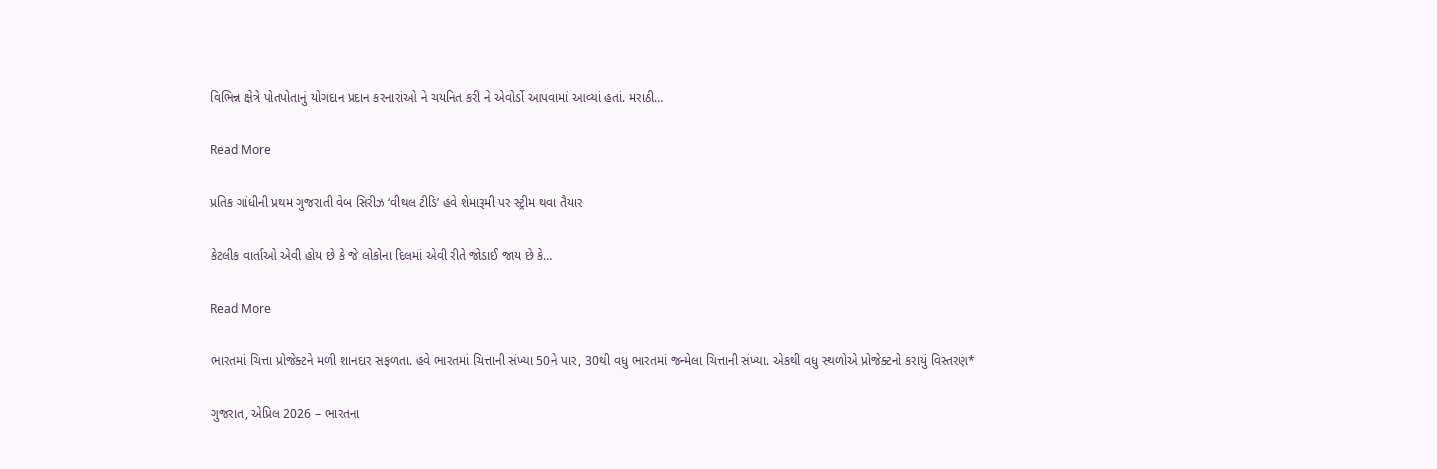વિભિન્ન ક્ષેત્રે પોતપોતાનું યોગદાન પ્રદાન કરનારાંઓ ને ચયનિત કરી ને એવોર્ડો આપવામાં આવ્યાં હતાં. મરાઠી…

Read More

પ્રતિક ગાંધીની પ્રથમ ગુજરાતી વેબ સિરીઝ ‘વીથલ ટીડિ’ હવે શેમારૂમી પર સ્ટ્રીમ થવા તૈયાર

કેટલીક વાર્તાઓ એવી હોય છે કે જે લોકોના દિલમાં એવી રીતે જોડાઈ જાય છે કે…

Read More

ભારતમાં ચિત્તા પ્રોજેક્ટને મળી શાનદાર સફળતા. હવે ભારતમાં ચિત્તાની સંખ્યા 50ને પાર, 30થી વધુ ભારતમાં જન્મેલા ચિત્તાની સંખ્યા. એકથી વધુ સ્થળોએ પ્રોજેક્ટનો કરાયું વિસ્તરણ*

ગુજરાત, એપ્રિલ 2026 – ભારતના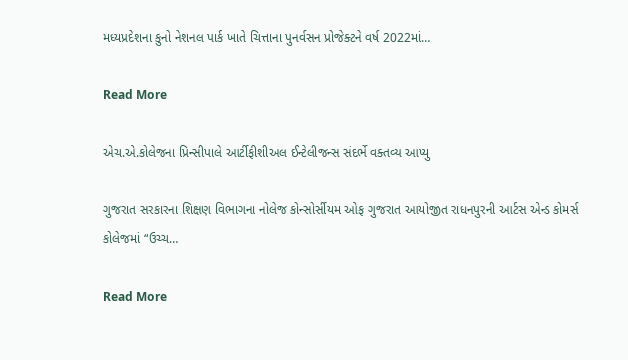મધ્યપ્રદેશના કુનો નેશનલ પાર્ક ખાતે ચિત્તાના પુનર્વસન પ્રોજેક્ટને વર્ષ 2022માં…

Read More

એચ.એ.કોલેજના પ્રિન્સીપાલે આર્ટીફીશીઅલ ઈન્ટેલીજન્સ સંદર્ભે વક્તવ્ય આપ્યુ

ગુજરાત સરકારના શિક્ષણ વિભાગના નોલેજ કોન્સોર્સીયમ ઓફ ગુજરાત આયોજીત રાધનપુરની આર્ટસ એન્ડ કોમર્સ કોલેજમાં “ઉચ્ચ…

Read More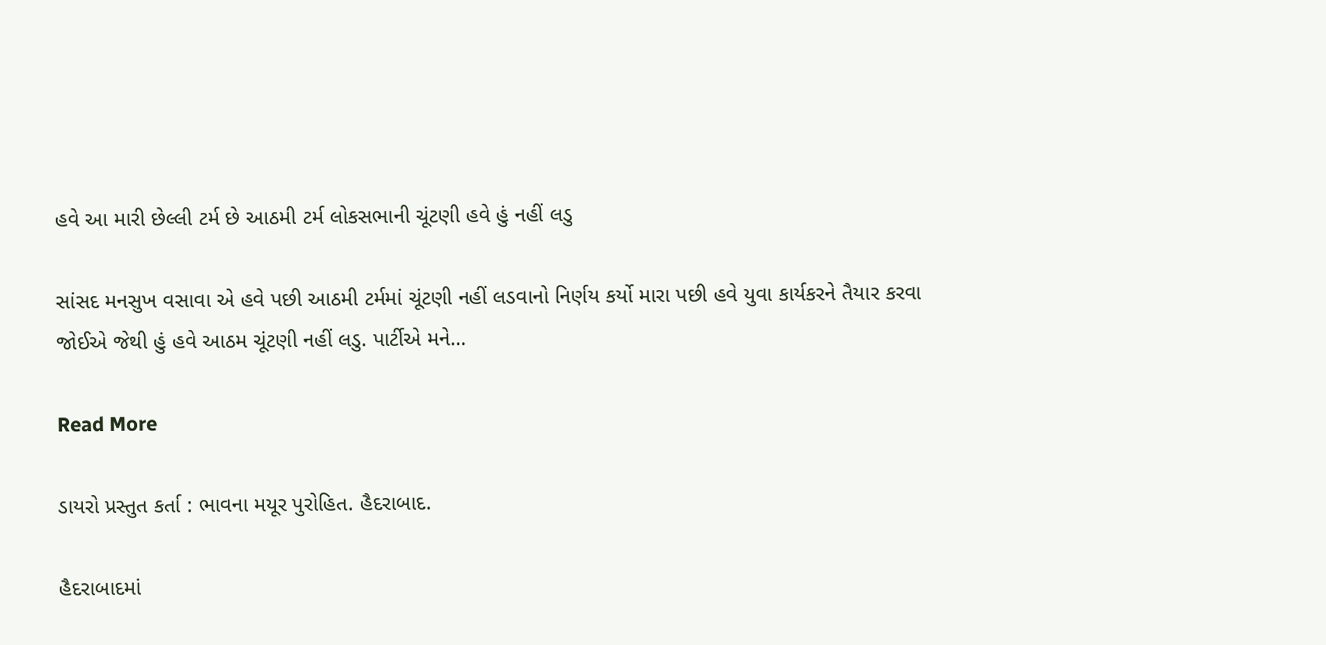હવે આ મારી છેલ્લી ટર્મ છે આઠમી ટર્મ લોકસભાની ચૂંટણી હવે હું નહીં લડુ

સાંસદ મનસુખ વસાવા એ હવે પછી આઠમી ટર્મમાં ચૂંટણી નહીં લડવાનો નિર્ણય કર્યો મારા પછી હવે યુવા કાર્યકરને તૈયાર કરવા જોઈએ જેથી હું હવે આઠમ ચૂંટણી નહીં લડુ. પાર્ટીએ મને…

Read More

ડાયરો પ્રસ્તુત કર્તા : ભાવના મયૂર પુરોહિત. હૈદરાબાદ.

હૈદરાબાદમાં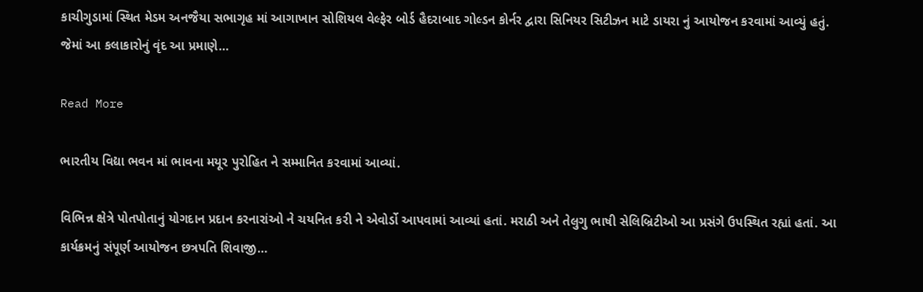કાચીગુડામાં સ્થિત મેડમ અનજૈયા સભાગૃહ માં આગાખાન સોશિયલ વેલ્ફેર બોર્ડ હૈદરાબાદ ગોલ્ડન કોર્નર દ્વારા સિનિયર સિટીઝન માટે ડાયરા નું આયોજન કરવામાં આવ્યું હતું. જેમાં આ કલાકારોનું વૃંદ આ પ્રમાણે…

Read More

ભારતીય વિદ્યા ભવન માં ભાવના મયૂર પુરોહિત ને સમ્માનિત કરવામાં આવ્યાં.

વિભિન્ન ક્ષેત્રે પોતપોતાનું યોગદાન પ્રદાન કરનારાંઓ ને ચયનિત કરી ને એવોર્ડો આપવામાં આવ્યાં હતાં. મરાઠી અને તેલુગુ ભાષી સેલિબ્રિટીઓ આ પ્રસંગે ઉપસ્થિત રહ્યાં હતાં. આ કાર્યક્રમનું સંપૂર્ણ આયોજન છત્રપતિ શિવાજી…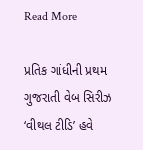Read More

પ્રતિક ગાંધીની પ્રથમ ગુજરાતી વેબ સિરીઝ ‘વીથલ ટીડિ’ હવે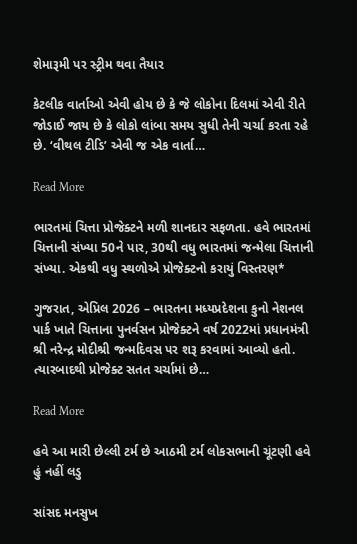શેમારૂમી પર સ્ટ્રીમ થવા તૈયાર

કેટલીક વાર્તાઓ એવી હોય છે કે જે લોકોના દિલમાં એવી રીતે જોડાઈ જાય છે કે લોકો લાંબા સમય સુધી તેની ચર્ચા કરતા રહે છે. ‘વીથલ ટીડિ’ એવી જ એક વાર્તા…

Read More

ભારતમાં ચિત્તા પ્રોજેક્ટને મળી શાનદાર સફળતા. હવે ભારતમાં ચિત્તાની સંખ્યા 50ને પાર, 30થી વધુ ભારતમાં જન્મેલા ચિત્તાની સંખ્યા. એકથી વધુ સ્થળોએ પ્રોજેક્ટનો કરાયું વિસ્તરણ*

ગુજરાત, એપ્રિલ 2026 – ભારતના મધ્યપ્રદેશના કુનો નેશનલ પાર્ક ખાતે ચિત્તાના પુનર્વસન પ્રોજેક્ટને વર્ષ 2022માં પ્રધાનમંત્રી શ્રી નરેન્દ્ર મોદીશ્રી જન્મદિવસ પર શરૂ કરવામાં આવ્યો હતો. ત્યારબાદથી પ્રોજેક્ટ સતત ચર્ચામાં છે…

Read More

હવે આ મારી છેલ્લી ટર્મ છે આઠમી ટર્મ લોકસભાની ચૂંટણી હવે હું નહીં લડુ

સાંસદ મનસુખ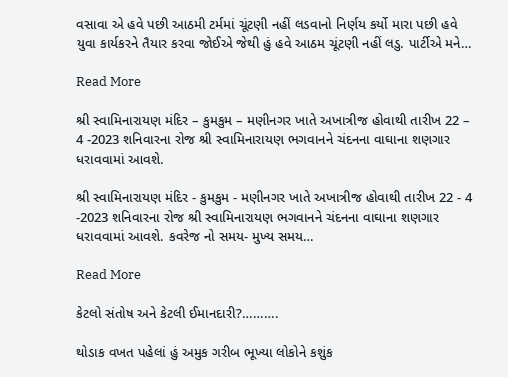વસાવા એ હવે પછી આઠમી ટર્મમાં ચૂંટણી નહીં લડવાનો નિર્ણય કર્યો મારા પછી હવે યુવા કાર્યકરને તૈયાર કરવા જોઈએ જેથી હું હવે આઠમ ચૂંટણી નહીં લડુ. પાર્ટીએ મને…

Read More

શ્રી સ્વામિનારાયણ મંદિર – કુમકુમ – મણીનગર ખાતે અખાત્રીજ હોવાથી તારીખ 22 – 4 -2023 શનિવારના રોજ શ્રી સ્વામિનારાયણ ભગવાનને ચંદનના વાઘાના શણગાર ધરાવવામાં આવશે.

શ્રી સ્વામિનારાયણ મંદિર - કુમકુમ - મણીનગર ખાતે અખાત્રીજ હોવાથી તારીખ 22 - 4 -2023 શનિવારના રોજ શ્રી સ્વામિનારાયણ ભગવાનને ચંદનના વાઘાના શણગાર ધરાવવામાં આવશે. કવરેજ નો સમય- મુખ્ય સમય…

Read More

કેટલો સંતોષ અને કેટલી ઈમાનદારી?……….

થોડાક વખત પહેલાં હું અમુક ગરીબ ભૂખ્યા લોકોને કશુંક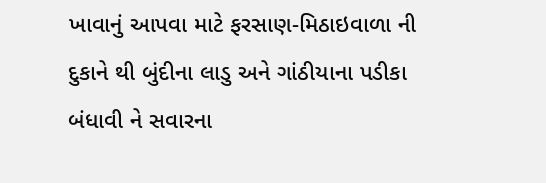ખાવાનું આપવા માટે ફરસાણ-મિઠાઇવાળા ની દુકાને થી બુંદીના લાડુ અને ગાંઠીયાના પડીકા બંધાવી ને સવારના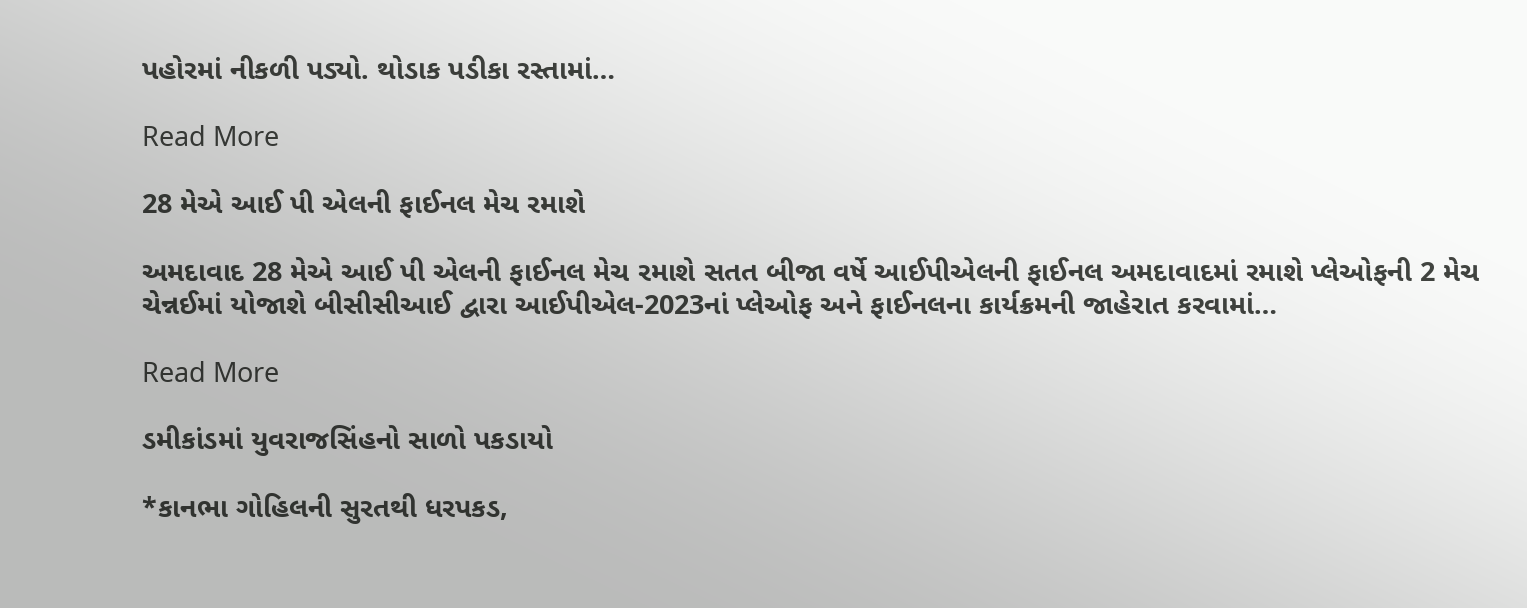પહોરમાં નીકળી પડ્યો. થોડાક પડીકા રસ્તામાં…

Read More

28 મેએ આઈ પી એલની ફાઈનલ મેચ રમાશે

અમદાવાદ 28 મેએ આઈ પી એલની ફાઈનલ મેચ રમાશે સતત બીજા વર્ષે આઈપીએલની ફાઈનલ અમદાવાદમાં રમાશે પ્લેઓફની 2 મેચ ચેન્નઈમાં યોજાશે બીસીસીઆઈ દ્વારા આઈપીએલ-2023નાં પ્લેઓફ અને ફાઈનલના કાર્યક્રમની જાહેરાત કરવામાં…

Read More

ડમીકાંડમાં યુવરાજસિંહનો સાળો પકડાયો

*કાનભા ગોહિલની સુરતથી ધરપકડ,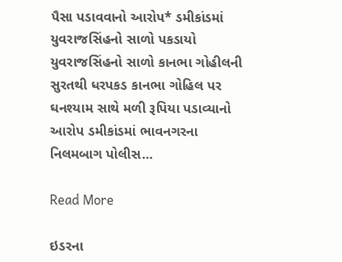પૈસા પડાવવાનો આરોપ* ડમીકાંડમાં યુવરાજસિંહનો સાળો પકડાયો યુવરાજસિંહનો સાળો કાનભા ગોહીલની સુરતથી ધરપકડ કાનભા ગોહિલ પર ઘનશ્યામ સાથે મળી રૂપિયા પડાવ્યાનો આરોપ ડમીકાંડમાં ભાવનગરના નિલમબાગ પોલીસ…

Read More

ઇડરના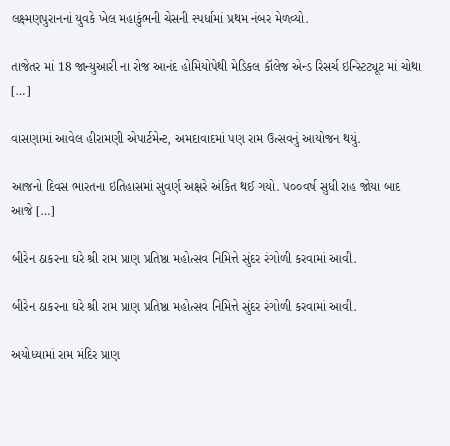લક્ષ્મણપુરાનનાં યુવકે ખેલ મહાકુંભની ચેસની સ્પર્ધામાં પ્રથમ નંબર મેળવ્યો.

તાજેતર માં 18 જાન્યુઆરી ના રોજ આનંદ હોમિયોપેથી મેડિકલ કૉલેજ એન્ડ રિસર્ચ ઇન્સ્ટિટ્યૂટ માં ચોથા […]

વાસણામાં આવેલ હીરામણી એપાર્ટમેન્ટ, અમદાવાદમાં પણ રામ ઉત્સવનું આયોજન થયું.

આજનો દિવસ ભારતના ઇતિહાસમાં સુવર્ણ અક્ષરે અંકિત થઈ ગયો. ૫૦૦વર્ષ સુધી રાહ જોયા બાદ આજે […]

બીરેન ઠાકરના ઘરે શ્રી રામ પ્રાણ પ્રતિષ્ઠા મહોત્સવ નિમિત્તે સુંદર રંગોળી કરવામાં આવી.

બીરેન ઠાકરના ઘરે શ્રી રામ પ્રાણ પ્રતિષ્ઠા મહોત્સવ નિમિત્તે સુંદર રંગોળી કરવામાં આવી.

અયોધ્યામાં રામ મંદિર પ્રાણ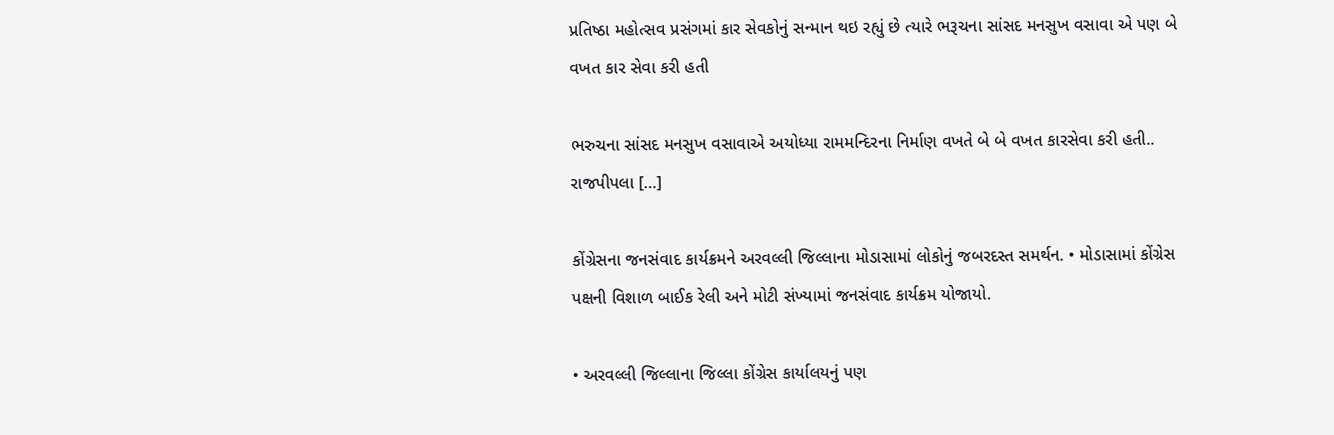પ્રતિષ્ઠા મહોત્સવ પ્રસંગમાં કાર સેવકોનું સન્માન થઇ રહ્યું છે ત્યારે ભરૂચના સાંસદ મનસુખ વસાવા એ પણ બે વખત કાર સેવા કરી હતી

ભરુચના સાંસદ મનસુખ વસાવાએ અયોધ્યા રામમન્દિરના નિર્માણ વખતે બે બે વખત કારસેવા કરી હતી.. રાજપીપલા […]

કોંગ્રેસના જનસંવાદ કાર્યક્રમને અરવલ્લી જિલ્લાના મોડાસામાં લોકોનું જબરદસ્ત સમર્થન. • મોડાસામાં કોંગ્રેસ પક્ષની વિશાળ બાઈક રેલી અને મોટી સંખ્યામાં જનસંવાદ કાર્યક્રમ યોજાયો.

• અરવલ્લી જિલ્લાના જિલ્લા કોંગ્રેસ કાર્યાલયનું પણ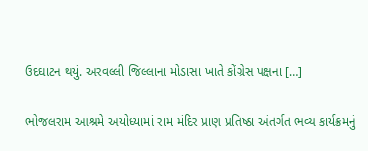ઉદઘાટન થયું. અરવલ્લી જિલ્લાના મોડાસા ખાતે કોંગ્રેસ પક્ષના […]

ભોજલરામ આશ્રમે અયોધ્યામાં રામ મંદિર પ્રાણ પ્રતિષ્ઠા અંતર્ગત ભવ્ય કાર્યક્રમનું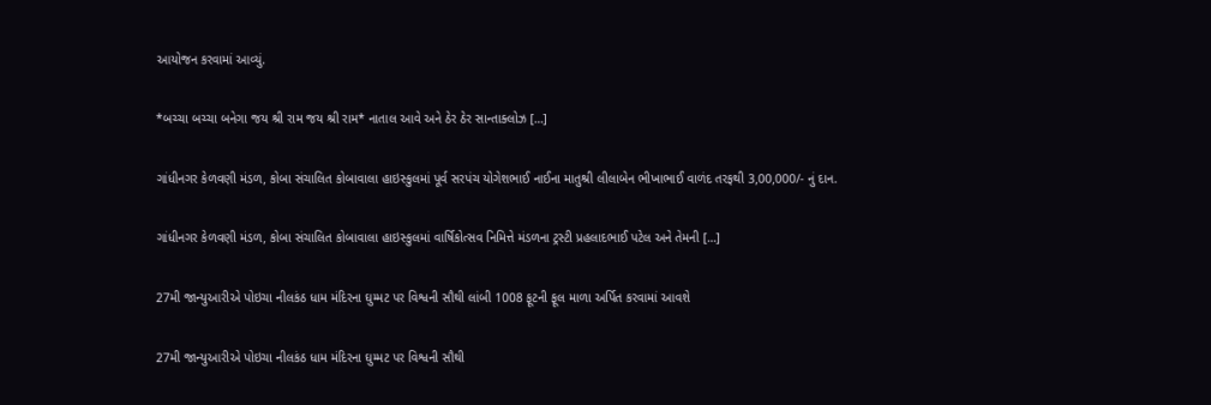આયોજન કરવામાં આવ્યું.

*બચ્ચા બચ્ચા બનેગા જય શ્રી રામ જય શ્રી રામ* નાતાલ આવે અને ઠેર ઠેર સાન્તાક્લોઝ […]

ગાંધીનગર કેળવણી મંડળ, કોબા સંચાલિત કોબાવાલા હાઇસ્કુલમાં પૂર્વ સરપંચ યોગેશભાઈ નાઈના માતુશ્રી લીલાબેન ભીખાભાઈ વાળંદ તરફથી 3,00,000/- નું દાન.

ગાંધીનગર કેળવણી મંડળ, કોબા સંચાલિત કોબાવાલા હાઇસ્કુલમાં વાર્ષિકોત્સવ નિમિત્તે મંડળના ટ્રસ્ટી પ્રહલાદભાઈ પટેલ અને તેમની […]

27મી જાન્યુઆરીએ પોઇચા નીલકંઠ ધામ મંદિરના ઘુમ્મટ પર વિશ્વની સૌથી લાંબી 1008 ફૂટની ફૂલ માળા અર્પિત કરવામાં આવશે

27મી જાન્યુઆરીએ પોઇચા નીલકંઠ ધામ મંદિરના ઘુમ્મટ પર વિશ્વની સૌથી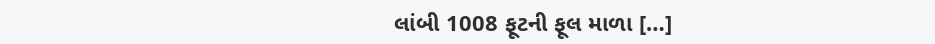લાંબી 1008 ફૂટની ફૂલ માળા […]